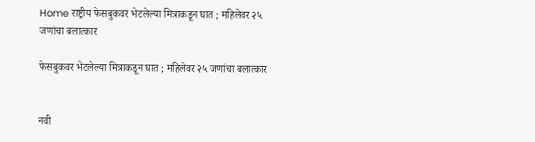Home राष्ट्रीय फेसबुकवर भेटलेल्या मित्राकडून घात ; महिलेवर २५ जणांचा बलात्कार

फेसबुकवर भेटलेल्या मित्राकडून घात ; महिलेवर २५ जणांचा बलात्कार


नवी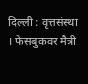दिल्ली : वृत्तसंस्था । फेसबुकवर मैत्री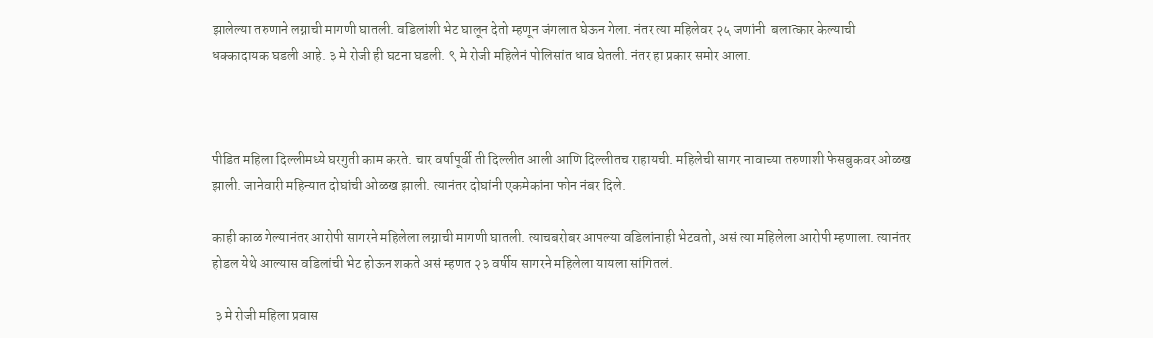झालेल्या तरुणाने लग्नाची मागणी घातली. वडिलांशी भेट घालून देतो म्हणून जंगलात घेऊन गेला. नंतर त्या महिलेवर २५ जणांनी  बलात्कार केल्याची धक्कादायक घडली आहे. ३ मे रोजी ही घटना घडली. ९ मे रोजी महिलेनं पोलिसांत धाव घेतली. नंतर हा प्रकार समोर आला.



पीडित महिला दिल्लीमध्ये घरगुती काम करते. चार वर्षापूर्वी ती दिल्लीत आली आणि दिल्लीतच राहायची. महिलेची सागर नावाच्या तरुणाशी फेसबुकवर ओळख झाली. जानेवारी महिन्यात दोघांची ओळख झाली. त्यानंतर दोघांनी एकमेकांना फोन नंबर दिले.

काही काळ गेल्यानंतर आरोपी सागरने महिलेला लग्नाची मागणी घातली. त्याचबरोबर आपल्या वडिलांनाही भेटवतो, असं त्या महिलेला आरोपी म्हणाला. त्यानंतर होडल येथे आल्यास वडिलांची भेट होऊन शकते असं म्हणत २३ वर्षीय सागरने महिलेला यायला सांगितलं.

 ३ मे रोजी महिला प्रवास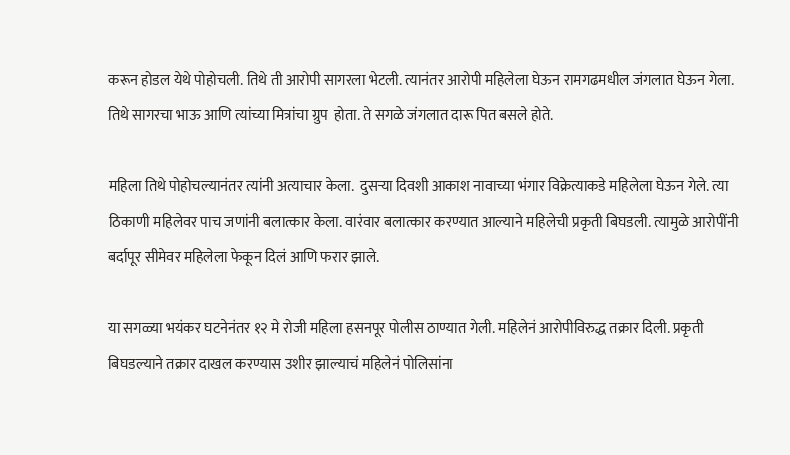करून होडल येथे पोहोचली. तिथे ती आरोपी सागरला भेटली. त्यानंतर आरोपी महिलेला घेऊन रामगढमधील जंगलात घेऊन गेला. तिथे सागरचा भाऊ आणि त्यांच्या मित्रांचा ग्रुप  होता. ते सगळे जंगलात दारू पित बसले होते.

महिला तिथे पोहोचल्यानंतर त्यांनी अत्याचार केला.  दुसऱ्या दिवशी आकाश नावाच्या भंगार विक्रेत्याकडे महिलेला घेऊन गेले. त्या ठिकाणी महिलेवर पाच जणांनी बलात्कार केला. वारंवार बलात्कार करण्यात आल्याने महिलेची प्रकृती बिघडली. त्यामुळे आरोपींनी बर्दापूर सीमेवर महिलेला फेकून दिलं आणि फरार झाले.

या सगळ्या भयंकर घटनेनंतर १२ मे रोजी महिला हसनपूर पोलीस ठाण्यात गेली. महिलेनं आरोपीविरुद्ध तक्रार दिली. प्रकृती बिघडल्याने तक्रार दाखल करण्यास उशीर झाल्याचं महिलेनं पोलिसांना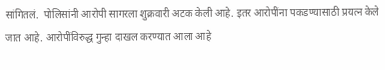सांगितलं.  पोलिसांनी आरोपी सागरला शुक्रवारी अटक केली आहे. इतर आरोपींना पकडण्यासाठी प्रयत्न केले जात आहे. आरोपींविरुद्ध गुन्हा दाखल करण्यात आला आहे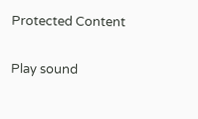Protected Content

Play sound